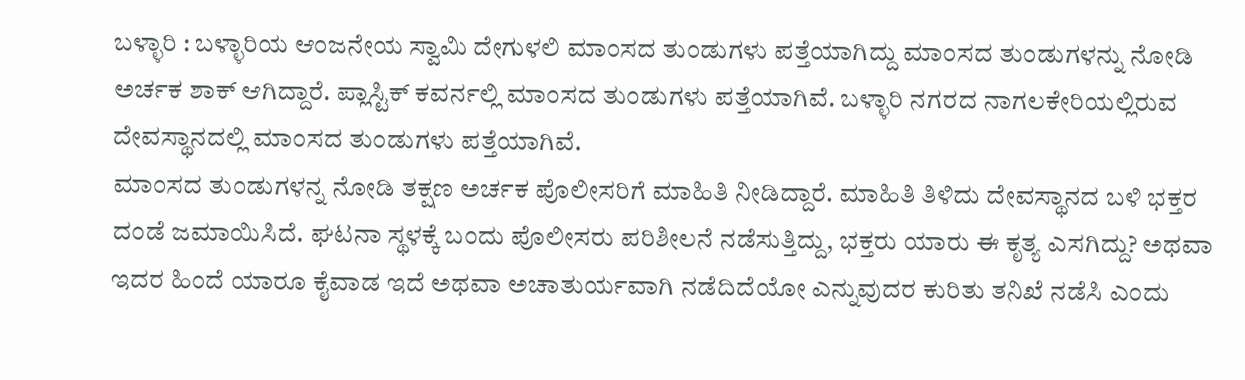ಬಳ್ಳಾರಿ : ಬಳ್ಳಾರಿಯ ಆಂಜನೇಯ ಸ್ವಾಮಿ ದೇಗುಳಲಿ ಮಾಂಸದ ತುಂಡುಗಳು ಪತ್ತೆಯಾಗಿದ್ದು ಮಾಂಸದ ತುಂಡುಗಳನ್ನು ನೋಡಿ ಅರ್ಚಕ ಶಾಕ್ ಆಗಿದ್ದಾರೆ. ಪ್ಲಾಸ್ಟಿಕ್ ಕವರ್ನಲ್ಲಿ ಮಾಂಸದ ತುಂಡುಗಳು ಪತ್ತೆಯಾಗಿವೆ. ಬಳ್ಳಾರಿ ನಗರದ ನಾಗಲಕೇರಿಯಲ್ಲಿರುವ ದೇವಸ್ಥಾನದಲ್ಲಿ ಮಾಂಸದ ತುಂಡುಗಳು ಪತ್ತೆಯಾಗಿವೆ.
ಮಾಂಸದ ತುಂಡುಗಳನ್ನ ನೋಡಿ ತಕ್ಷಣ ಅರ್ಚಕ ಪೊಲೀಸರಿಗೆ ಮಾಹಿತಿ ನೀಡಿದ್ದಾರೆ. ಮಾಹಿತಿ ತಿಳಿದು ದೇವಸ್ಥಾನದ ಬಳಿ ಭಕ್ತರ ದಂಡೆ ಜಮಾಯಿಸಿದೆ. ಘಟನಾ ಸ್ಥಳಕ್ಕೆ ಬಂದು ಪೊಲೀಸರು ಪರಿಶೀಲನೆ ನಡೆಸುತ್ತಿದ್ದು, ಭಕ್ತರು ಯಾರು ಈ ಕೃತ್ಯ ಎಸಗಿದ್ದು? ಅಥವಾ ಇದರ ಹಿಂದೆ ಯಾರೂ ಕೈವಾಡ ಇದೆ ಅಥವಾ ಅಚಾತುರ್ಯವಾಗಿ ನಡೆದಿದೆಯೋ ಎನ್ನುವುದರ ಕುರಿತು ತನಿಖೆ ನಡೆಸಿ ಎಂದು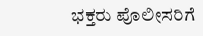ಭಕ್ತರು ಪೊಲೀಸರಿಗೆ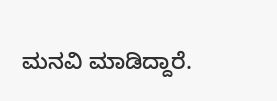ಮನವಿ ಮಾಡಿದ್ದಾರೆ.